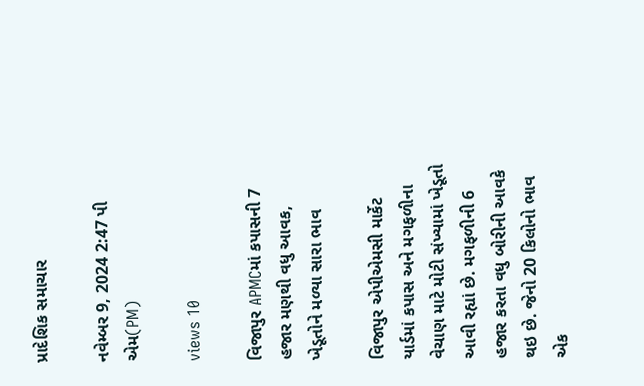પ્રાદેશિક સમાચાર

નવેમ્બર 9, 2024 2:47 પી એમ(PM)

views 10

વિજાપુર APMCમાં કપાસની 7 હજાર મણથી વધુ આવક, ખેડૂતોને મળ્યા સારા ભાવ

વિજાપુર એપીએમસી માર્કેટ યાર્ડમાં કપાસ અને મગફળીના વેચાણ માટે મોટી સંખ્યામાં ખેડૂતો આવી રહ્યાં છે. મગફળીની 6 હજાર કરતા વધુ બોરીની આવકે થઇ છે. જેનો 20 કિલોનો ભાવ એક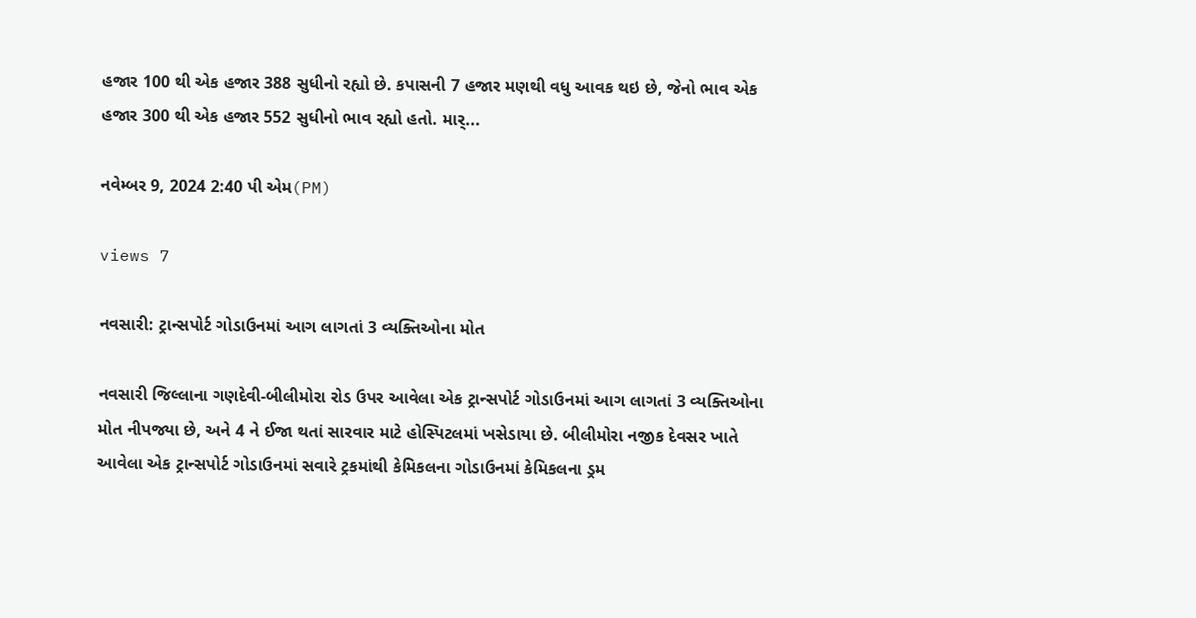હજાર 100 થી એક હજાર 388 સુધીનો રહ્યો છે. કપાસની 7 હજાર મણથી વધુ આવક થઇ છે, જેનો ભાવ એક હજાર 300 થી એક હજાર 552 સુધીનો ભાવ રહ્યો હતો. માર્...

નવેમ્બર 9, 2024 2:40 પી એમ(PM)

views 7

નવસારી: ટ્રાન્સપોર્ટ ગોડાઉનમાં આગ લાગતાં 3 વ્યક્તિઓના મોત

નવસારી જિલ્લાના ગણદેવી-બીલીમોરા રોડ ઉપર આવેલા એક ટ્રાન્સપોર્ટ ગોડાઉનમાં આગ લાગતાં 3 વ્યક્તિઓના મોત નીપજ્યા છે, અને 4 ને ઈજા થતાં સારવાર માટે હોસ્પિટલમાં ખસેડાયા છે. બીલીમોરા નજીક દેવસર ખાતે આવેલા એક ટ્રાન્સપોર્ટ ગોડાઉનમાં સવારે ટ્રકમાંથી કેમિકલના ગોડાઉનમાં કેમિકલના ડ્રમ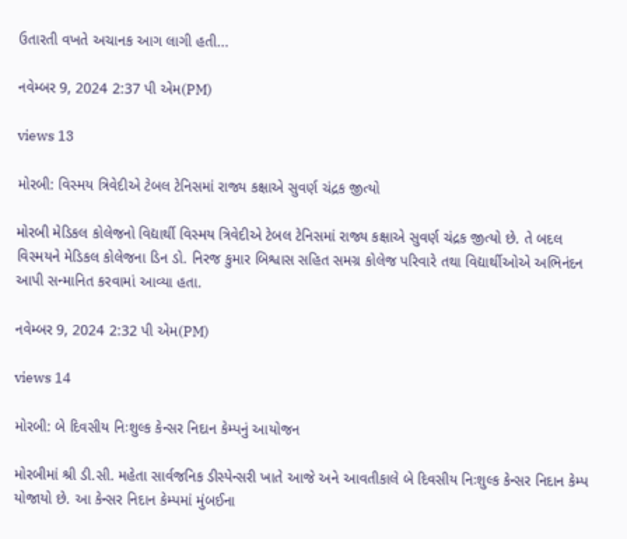ઉતારતી વખતે અચાનક આગ લાગી હતી...

નવેમ્બર 9, 2024 2:37 પી એમ(PM)

views 13

મોરબી: વિસ્મય ત્રિવેદીએ ટેબલ ટેનિસમાં રાજ્ય કક્ષાએ સુવર્ણ ચંદ્રક જીત્યો

મોરબી મેડિકલ કોલેજનો વિદ્યાર્થી વિસ્મય ત્રિવેદીએ ટેબલ ટેનિસમાં રાજ્ય કક્ષાએ સુવર્ણ ચંદ્રક જીત્યો છે. તે બદલ વિસ્મયને મેડિકલ કોલેજના ડિન ડો. નિરજ કુમાર બિશ્વાસ સહિત સમગ્ર કોલેજ પરિવારે તથા વિદ્યાર્થીઓએ અભિનંદન આપી સન્માનિત કરવામાં આવ્યા હતા.

નવેમ્બર 9, 2024 2:32 પી એમ(PM)

views 14

મોરબી: બે દિવસીય નિઃશુલ્ક કેન્સર નિદાન કેમ્પનું આયોજન

મોરબીમાં શ્રી ડી.સી. મહેતા સાર્વજનિક ડીસ્પેન્સરી ખાતે આજે અને આવતીકાલે બે દિવસીય નિઃશુલ્ક કેન્સર નિદાન કેમ્પ યોજાયો છે. આ કેન્સર નિદાન કેમ્પમાં મુંબઈના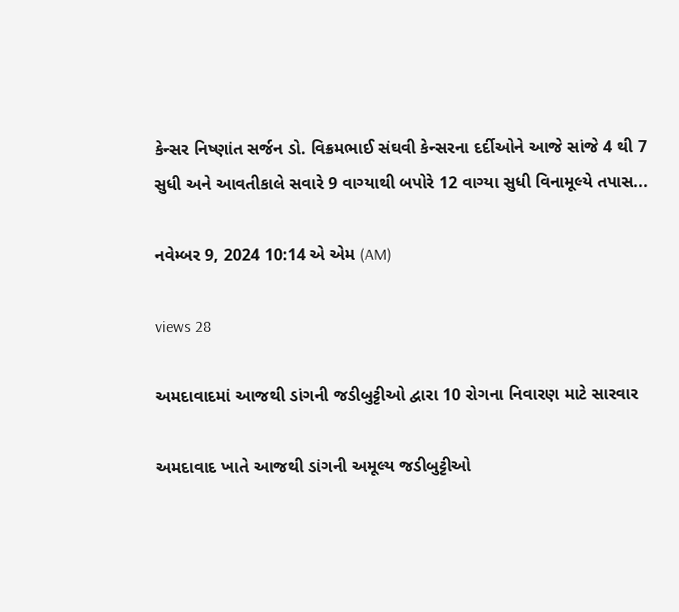કેન્સર નિષ્ણાંત સર્જન ડો. વિક્રમભાઈ સંઘવી કેન્સરના દર્દીઓને આજે સાંજે 4 થી 7 સુધી અને આવતીકાલે સવારે 9 વાગ્યાથી બપોરે 12 વાગ્યા સુધી વિનામૂલ્યે તપાસ...

નવેમ્બર 9, 2024 10:14 એ એમ (AM)

views 28

અમદાવાદમાં આજથી ડાંગની જડીબુટ્ટીઓ દ્વારા 10 રોગના નિવારણ માટે સારવાર

અમદાવાદ ખાતે આજથી ડાંગની અમૂલ્ય જડીબુટ્ટીઓ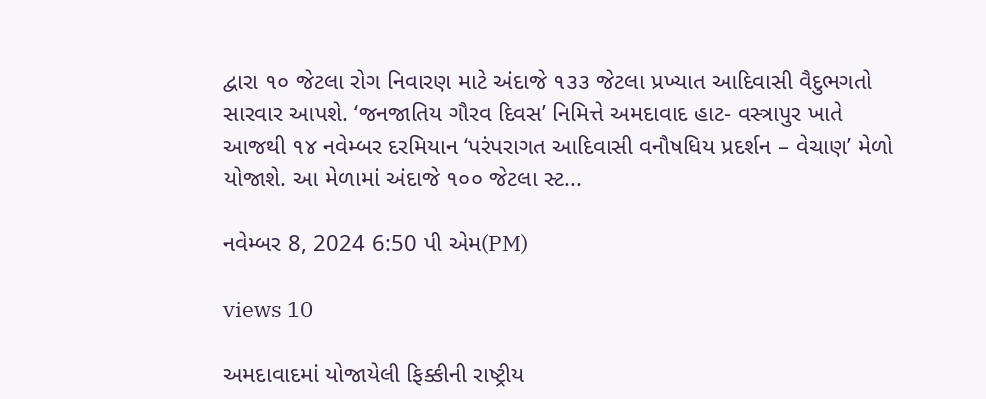દ્વારા ૧૦ જેટલા રોગ નિવારણ માટે અંદાજે ૧૩૩ જેટલા પ્રખ્યાત આદિવાસી વૈદુભગતો સારવાર આપશે. ‘જનજાતિય ગૌરવ દિવસ’ નિમિત્તે અમદાવાદ હાટ- વસ્ત્રાપુર ખાતે આજથી ૧૪ નવેમ્બર દરમિયાન ‘પરંપરાગત આદિવાસી વનૌષધિય પ્રદર્શન – વેચાણ’ મેળો યોજાશે. આ મેળામાં અંદાજે ૧૦૦ જેટલા સ્ટ...

નવેમ્બર 8, 2024 6:50 પી એમ(PM)

views 10

અમદાવાદમાં યોજાયેલી ફિક્કીની રાષ્ટ્રીય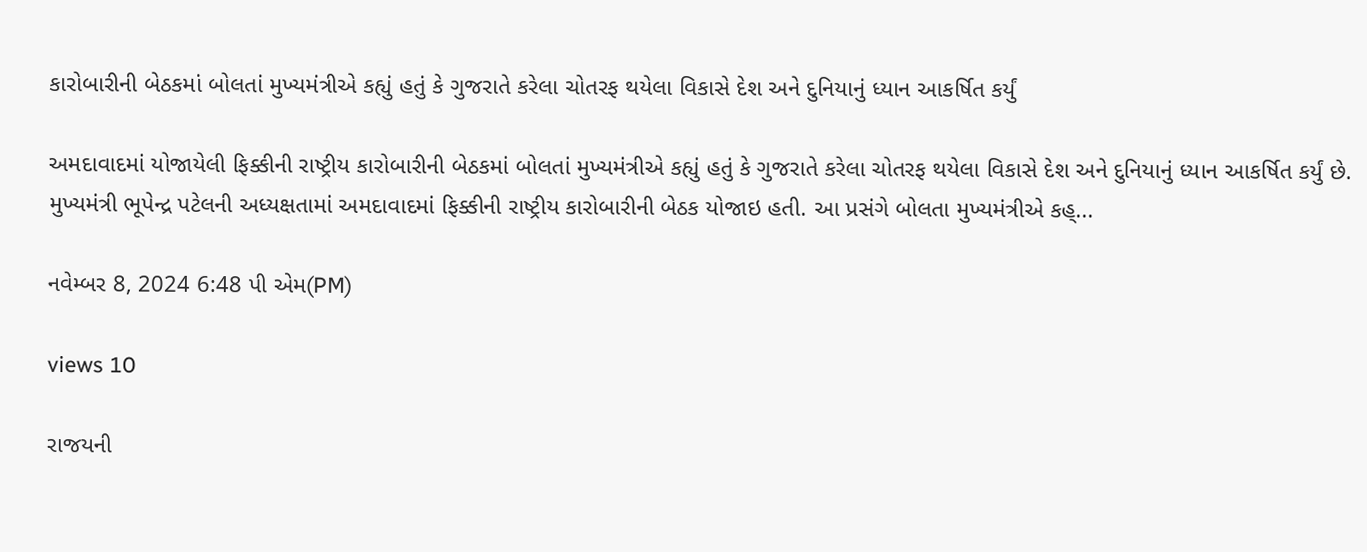કારોબારીની બેઠકમાં બોલતાં મુખ્યમંત્રીએ કહ્યું હતું કે ગુજરાતે કરેલા ચોતરફ થયેલા વિકાસે દેશ અને દુનિયાનું ધ્યાન આકર્ષિત કર્યું

અમદાવાદમાં યોજાયેલી ફિક્કીની રાષ્ટ્રીય કારોબારીની બેઠકમાં બોલતાં મુખ્યમંત્રીએ કહ્યું હતું કે ગુજરાતે કરેલા ચોતરફ થયેલા વિકાસે દેશ અને દુનિયાનું ધ્યાન આકર્ષિત કર્યું છે. મુખ્યમંત્રી ભૂપેન્દ્ર પટેલની અધ્યક્ષતામાં અમદાવાદમાં ફિક્કીની રાષ્ટ્રીય કારોબારીની બેઠક યોજાઇ હતી. આ પ્રસંગે બોલતા મુખ્યમંત્રીએ કહ્...

નવેમ્બર 8, 2024 6:48 પી એમ(PM)

views 10

રાજયની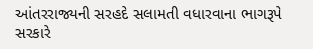આંતરરાજ્યની સરહદે સલામતી વધારવાના ભાગરૂપે સરકારે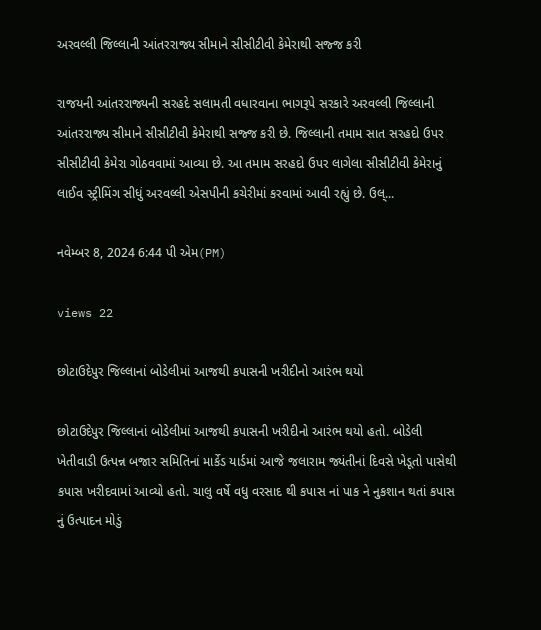અરવલ્લી જિલ્લાની આંતરરાજ્ય સીમાને સીસીટીવી કેમેરાથી સજ્જ કરી

રાજયની આંતરરાજ્યની સરહદે સલામતી વધારવાના ભાગરૂપે સરકારે અરવલ્લી જિલ્લાની આંતરરાજ્ય સીમાને સીસીટીવી કેમેરાથી સજ્જ કરી છે. જિલ્લાની તમામ સાત સરહદો ઉપર સીસીટીવી કેમેરા ગોઠવવામાં આવ્યા છે. આ તમામ સરહદો ઉપર લાગેલા સીસીટીવી કેમેરાનું લાઈવ સ્ટ્રીમિંગ સીધું અરવલ્લી એસપીની કચેરીમાં કરવામાં આવી રહ્યું છે. ઉલ્...

નવેમ્બર 8, 2024 6:44 પી એમ(PM)

views 22

છોટાઉદેપુર જિલ્લાનાં બોડેલીમાં આજથી કપાસની ખરીદીનો આરંભ થયો

છોટાઉદેપુર જિલ્લાનાં બોડેલીમાં આજથી કપાસની ખરીદીનો આરંભ થયો હતો. બોડેલી ખેતીવાડી ઉત્પન્ન બજાર સમિતિનાં માર્કેડ યાર્ડમાં આજે જલારામ જ્યંતીનાં દિવસે ખેડૂતો પાસેથી કપાસ ખરીદવામાં આવ્યો હતો. ચાલુ વર્ષે વધુ વરસાદ થી કપાસ નાં પાક ને નુકશાન થતાં કપાસ નું ઉત્પાદન મોડું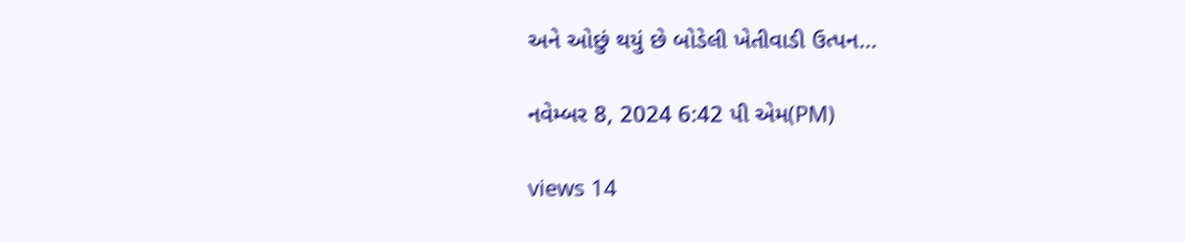અને ઓછું થયું છે બોડેલી ખેતીવાડી ઉત્પન...

નવેમ્બર 8, 2024 6:42 પી એમ(PM)

views 14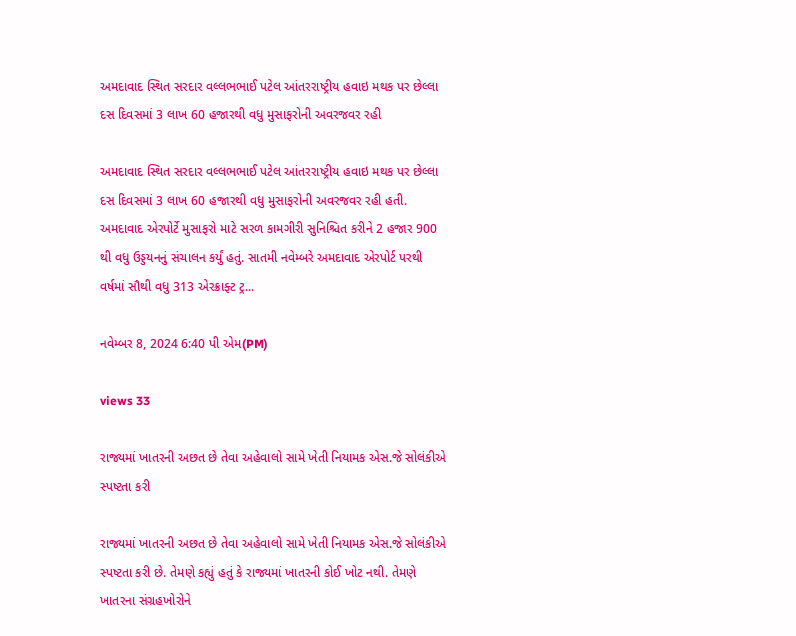અમદાવાદ સ્થિત સરદાર વલ્લભભાઈ પટેલ આંતરરાષ્ટ્રીય હવાઇ મથક પર છેલ્લા દસ દિવસમાં 3 લાખ 60 હજારથી વધુ મુસાફરોની અવરજવર રહી

અમદાવાદ સ્થિત સરદાર વલ્લભભાઈ પટેલ આંતરરાષ્ટ્રીય હવાઇ મથક પર છેલ્લા દસ દિવસમાં 3 લાખ 60 હજારથી વધુ મુસાફરોની અવરજવર રહી હતી. અમદાવાદ એરપોર્ટે મુસાફરો માટે સરળ કામગીરી સુનિશ્ચિત કરીને 2 હજાર 900 થી વધુ ઉડ્ડયનનું સંચાલન કર્યું હતું. સાતમી નવેમ્બરે અમદાવાદ એરપોર્ટ પરથી વર્ષમાં સૌથી વધુ 313 એરક્રાફ્ટ ટ્ર...

નવેમ્બર 8, 2024 6:40 પી એમ(PM)

views 33

રાજ્યમાં ખાતરની અછત છે તેવા અહેવાલો સામે ખેતી નિયામક એસ.જે સોલંકીએ સ્પષ્ટતા કરી

રાજ્યમાં ખાતરની અછત છે તેવા અહેવાલો સામે ખેતી નિયામક એસ.જે સોલંકીએ સ્પષ્ટતા કરી છે. તેમણે કહ્યું હતું કે રાજ્યમાં ખાતરની કોઈ ખોટ નથી. તેમણે ખાતરના સંગ્રહખોરોને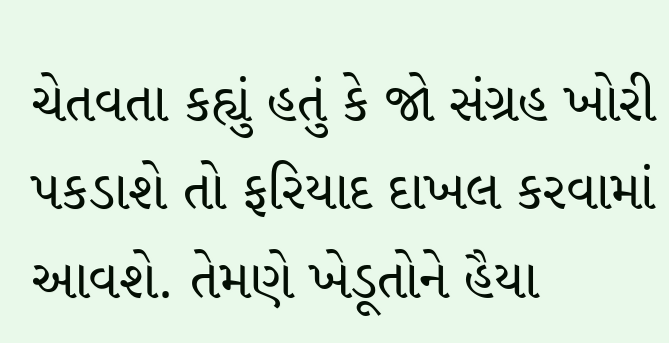ચેતવતા કહ્યું હતું કે જો સંગ્રહ ખોરી પકડાશે તો ફરિયાદ દાખલ કરવામાં આવશે. તેમણે ખેડૂતોને હૈયા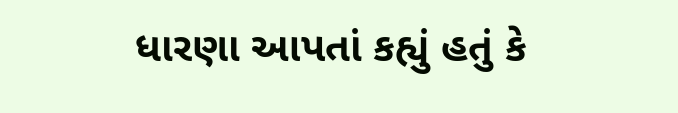ધારણા આપતાં કહ્યું હતું કે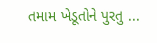તમામ ખેડૂતોને પુરતુ ...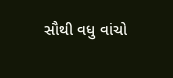સૌથી વધુ વાંચો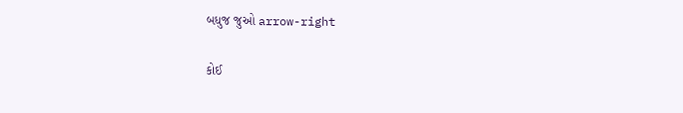બધુજ જુઓ arrow-right

કોઈ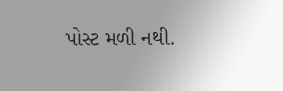પોસ્ટ મળી નથી.